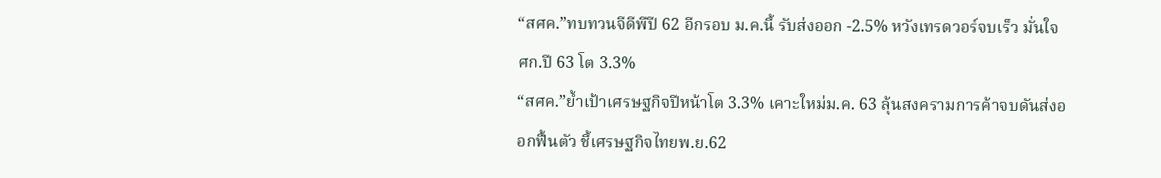“สศค.”ทบทวนจีดีพีปี 62 อีกรอบ ม.ค.นี้ รับส่งออก -2.5% หวังเทรดวอร์จบเร็ว มั่นใจ ศก.ปี 63 โต 3.3%
“สศค.”ย้ำเป้าเศรษฐกิจปีหน้าโต 3.3% เคาะใหม่ม.ค. 63 ลุ้นสงครามการค้าจบดันส่งออกฟื้นตัว ชี้เศรษฐกิจไทยพ.ย.62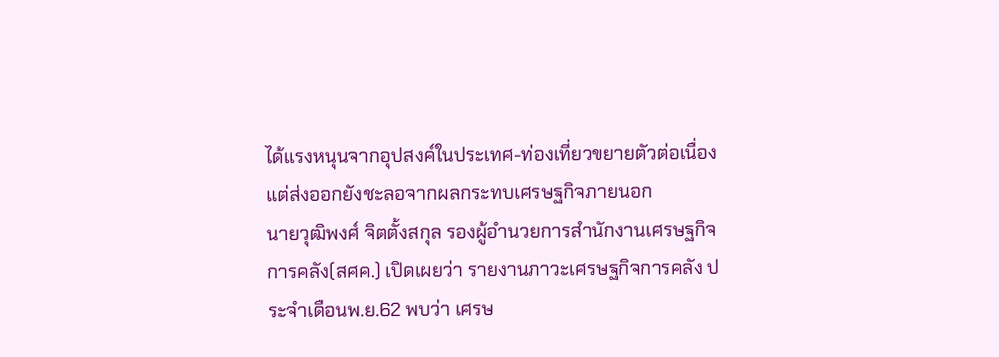ได้แรงหนุนจากอุปสงค์ในประเทศ-ท่องเที่ยวขยายตัวต่อเนื่อง แต่ส่งออกยังชะลอจากผลกระทบเศรษฐกิจภายนอก
นายวุฒิพงศ์ จิตตั้งสกุล รองผู้อำนวยการสำนักงานเศรษฐกิจการคลัง(สศค.) เปิดเผยว่า รายงานภาวะเศรษฐกิจการคลัง ประจำเดือนพ.ย.62 พบว่า เศรษ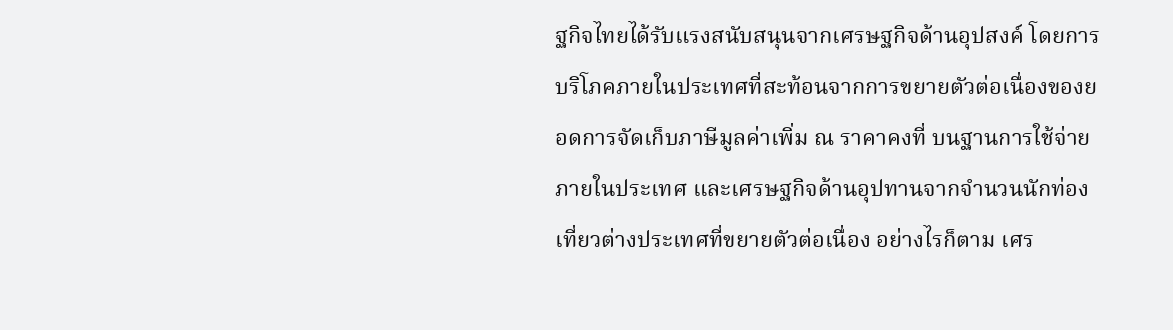ฐกิจไทยได้รับแรงสนับสนุนจากเศรษฐกิจด้านอุปสงค์ โดยการบริโภคภายในประเทศที่สะท้อนจากการขยายตัวต่อเนื่องของยอดการจัดเก็บภาษีมูลค่าเพิ่ม ณ ราคาคงที่ บนฐานการใช้จ่ายภายในประเทศ และเศรษฐกิจด้านอุปทานจากจำนวนนักท่องเที่ยวต่างประเทศที่ขยายตัวต่อเนื่อง อย่างไรก็ตาม เศร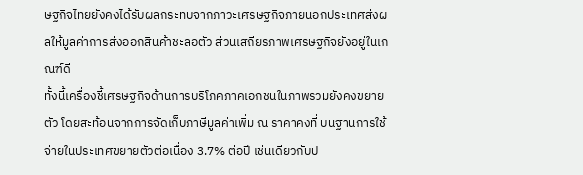ษฐกิจไทยยังคงได้รับผลกระทบจากภาวะเศรษฐกิจภายนอกประเทศส่งผลให้มูลค่าการส่งออกสินค้าชะลอตัว ส่วนเสถียรภาพเศรษฐกิจยังอยู่ในเกณฑ์ดี
ทั้งนี้เครื่องชี้เศรษฐกิจด้านการบริโภคภาคเอกชนในภาพรวมยังคงขยายตัว โดยสะท้อนจากการจัดเก็บภาษีมูลค่าเพิ่ม ณ ราคาคงที่ บนฐานการใช้จ่ายในประเทศขยายตัวต่อเนื่อง 3.7% ต่อปี เช่นเดียวกับป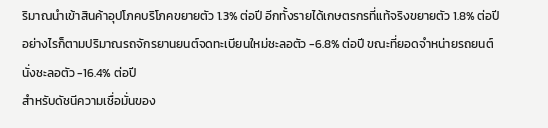ริมาณนำเข้าสินค้าอุปโภคบริโภคขยายตัว 1.3% ต่อปี อีกทั้งรายได้เกษตรกรที่แท้จริงขยายตัว 1.8% ต่อปี อย่างไรก็ตามปริมาณรถจักรยานยนต์จดทะเบียนใหม่ชะลอตัว -6.8% ต่อปี ขณะที่ยอดจำหน่ายรถยนต์นั่งชะลอตัว -16.4% ต่อปี
สำหรับดัชนีความเชื่อมั่นของ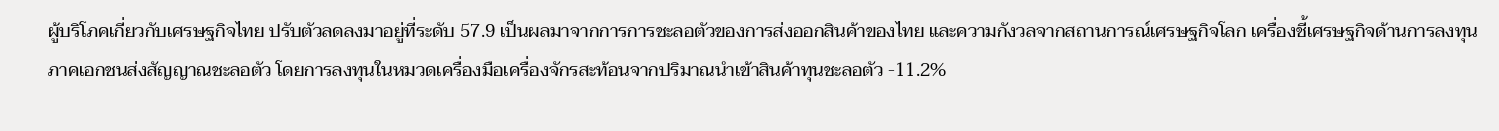ผู้บริโภคเกี่ยวกับเศรษฐกิจไทย ปรับตัวลดลงมาอยู่ที่ระดับ 57.9 เป็นผลมาจากการการชะลอตัวของการส่งออกสินค้าของไทย และความกังวลจากสถานการณ์เศรษฐกิจโลก เครื่องชี้เศรษฐกิจด้านการลงทุนภาคเอกชนส่งสัญญาณชะลอตัว โดยการลงทุนในหมวดเครื่องมือเครื่องจักรสะท้อนจากปริมาณนำเข้าสินค้าทุนชะลอตัว -11.2%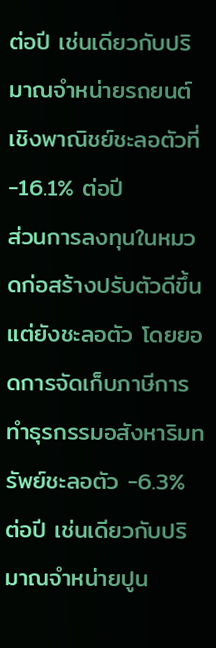ต่อปี เช่นเดียวกับปริมาณจำหน่ายรถยนต์เชิงพาณิชย์ชะลอตัวที่ -16.1% ต่อปี
ส่วนการลงทุนในหมวดก่อสร้างปรับตัวดีขึ้นแต่ยังชะลอตัว โดยยอดการจัดเก็บภาษีการทำธุรกรรมอสังหาริมทรัพย์ชะลอตัว -6.3% ต่อปี เช่นเดียวกับปริมาณจำหน่ายปูน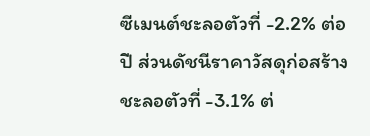ซีเมนต์ชะลอตัวที่ -2.2% ต่อปี ส่วนดัชนีราคาวัสดุก่อสร้างชะลอตัวที่ -3.1% ต่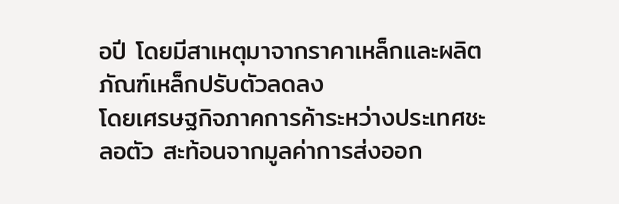อปี โดยมีสาเหตุมาจากราคาเหล็กและผลิตภัณฑ์เหล็กปรับตัวลดลง
โดยเศรษฐกิจภาคการค้าระหว่างประเทศชะลอตัว สะท้อนจากมูลค่าการส่งออก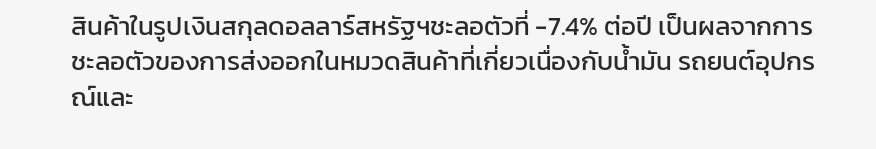สินค้าในรูปเงินสกุลดอลลาร์สหรัฐฯชะลอตัวที่ -7.4% ต่อปี เป็นผลจากการชะลอตัวของการส่งออกในหมวดสินค้าที่เกี่ยวเนื่องกับน้ำมัน รถยนต์อุปกรณ์และ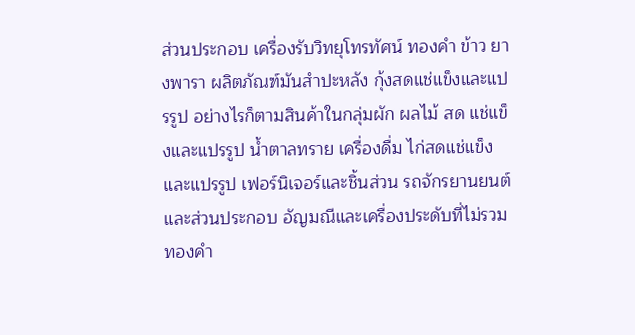ส่วนประกอบ เครื่องรับวิทยุโทรทัศน์ ทองคำ ข้าว ยางพารา ผลิตภัณฑ์มันสำปะหลัง กุ้งสดแช่แข็งและแปรรูป อย่างไรก็ตามสินค้าในกลุ่มผัก ผลไม้ สด แช่แข็งและแปรรูป น้ำตาลทราย เครื่องดื่ม ไก่สดแช่แข็งและแปรรูป เฟอร์นิเจอร์และชิ้นส่วน รถจักรยานยนต์และส่วนประกอบ อัญมณีและเครื่องประดับที่ไม่รวมทองคำ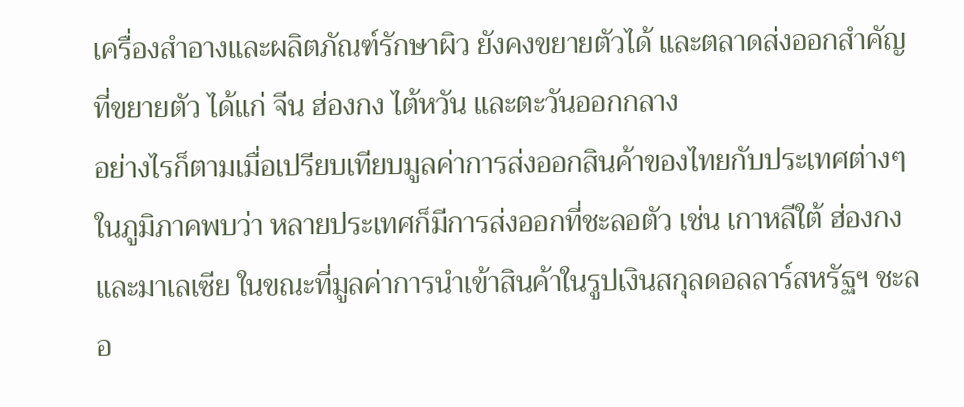เครื่องสำอางและผลิตภัณฑ์รักษาผิว ยังคงขยายตัวได้ และตลาดส่งออกสำคัญที่ขยายตัว ได้แก่ จีน ฮ่องกง ไต้หวัน และตะวันออกกลาง
อย่างไรก็ตามเมื่อเปรียบเทียบมูลค่าการส่งออกสินค้าของไทยกับประเทศต่างๆในภูมิภาคพบว่า หลายประเทศก็มีการส่งออกที่ชะลอตัว เช่น เกาหลีใต้ ฮ่องกง และมาเลเซีย ในขณะที่มูลค่าการนำเข้าสินค้าในรูปเงินสกุลดอลลาร์สหรัฐฯ ชะลอ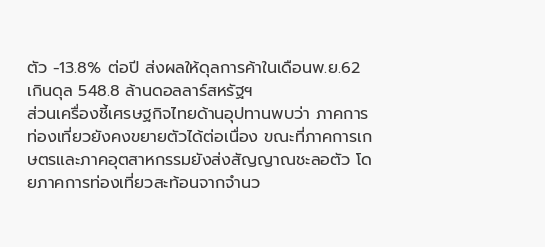ตัว -13.8% ต่อปี ส่งผลให้ดุลการค้าในเดือนพ.ย.62 เกินดุล 548.8 ล้านดอลลาร์สหรัฐฯ
ส่วนเครื่องชี้เศรษฐกิจไทยด้านอุปทานพบว่า ภาคการท่องเที่ยวยังคงขยายตัวได้ต่อเนื่อง ขณะที่ภาคการเกษตรและภาคอุตสาหกรรมยังส่งสัญญาณชะลอตัว โดยภาคการท่องเที่ยวสะท้อนจากจำนว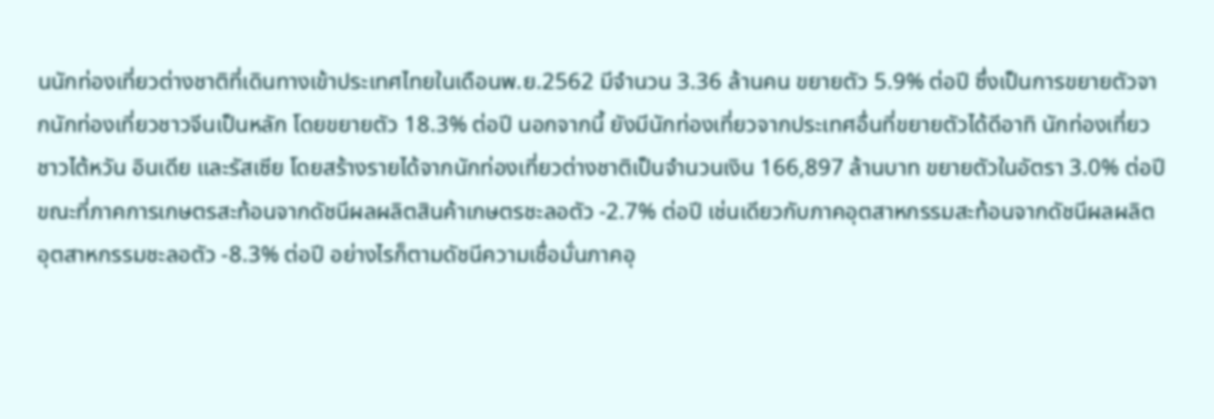นนักท่องเที่ยวต่างชาติที่เดินทางเข้าประเทศไทยในเดือนพ.ย.2562 มีจำนวน 3.36 ล้านคน ขยายตัว 5.9% ต่อปี ซึ่งเป็นการขยายตัวจากนักท่องเที่ยวชาวจีนเป็นหลัก โดยขยายตัว 18.3% ต่อปี นอกจากนี้ ยังมีนักท่องเที่ยวจากประเทศอื่นที่ขยายตัวได้ดีอาทิ นักท่องเที่ยวชาวไต้หวัน อินเดีย และรัสเซีย โดยสร้างรายได้จากนักท่องเที่ยวต่างชาติเป็นจำนวนเงิน 166,897 ล้านบาท ขยายตัวในอัตรา 3.0% ต่อปี
ขณะที่ภาคการเกษตรสะท้อนจากดัชนีผลผลิตสินค้าเกษตรชะลอตัว -2.7% ต่อปี เช่นเดียวกับภาคอุตสาหกรรมสะท้อนจากดัชนีผลผลิตอุตสาหกรรมชะลอตัว -8.3% ต่อปี อย่างไรก็ตามดัชนีความเชื่อมั่นภาคอุ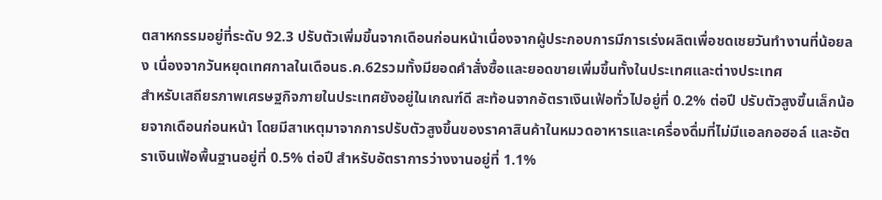ตสาหกรรมอยู่ที่ระดับ 92.3 ปรับตัวเพิ่มขึ้นจากเดือนก่อนหน้าเนื่องจากผู้ประกอบการมีการเร่งผลิตเพื่อชดเชยวันทำงานที่น้อยลง เนื่องจากวันหยุดเทศกาลในเดือนธ.ค.62รวมทั้งมียอดคำสั่งซื้อและยอดขายเพิ่มขึ้นทั้งในประเทศและต่างประเทศ
สำหรับเสถียรภาพเศรษฐกิจภายในประเทศยังอยู่ในเกณฑ์ดี สะท้อนจากอัตราเงินเฟ้อทั่วไปอยู่ที่ 0.2% ต่อปี ปรับตัวสูงขึ้นเล็กน้อยจากเดือนก่อนหน้า โดยมีสาเหตุมาจากการปรับตัวสูงขึ้นของราคาสินค้าในหมวดอาหารและเครื่องดื่มที่ไม่มีแอลกอฮอล์ และอัตราเงินเฟ้อพื้นฐานอยู่ที่ 0.5% ต่อปี สำหรับอัตราการว่างงานอยู่ที่ 1.1%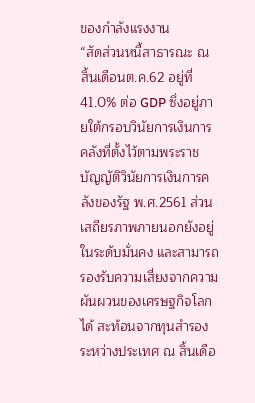ของกำลังแรงงาน
“สัดส่วนหนี้สาธารณะ ณ สิ้นเดือนต.ค.62 อยู่ที่ 41.0% ต่อ GDP ซึ่งอยู่ภายใต้กรอบวินัยการเงินการคลังที่ตั้งไว้ตามพระราชบัญญัติวินัยการเงินการคลังของรัฐ พ.ศ.2561 ส่วนเสถียรภาพภายนอกยังอยู่ในระดับมั่นคง และสามารถรองรับความเสี่ยงจากความผันผวนของเศรษฐกิจโลกได้ สะท้อนจากทุนสำรองระหว่างประเทศ ณ สิ้นเดือ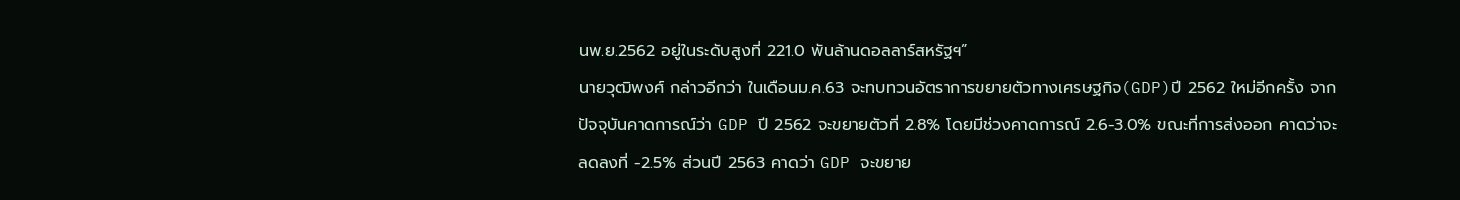นพ.ย.2562 อยู่ในระดับสูงที่ 221.0 พันล้านดอลลาร์สหรัฐฯ”
นายวุฒิพงศ์ กล่าวอีกว่า ในเดือนม.ค.63 จะทบทวนอัตราการขยายตัวทางเศรษฐกิจ(GDP)ปี 2562 ใหม่อีกครั้ง จากปัจจุบันคาดการณ์ว่า GDP ปี 2562 จะขยายตัวที่ 2.8% โดยมีช่วงคาดการณ์ 2.6-3.0% ขณะที่การส่งออก คาดว่าจะลดลงที่ -2.5% ส่วนปี 2563 คาดว่า GDP จะขยาย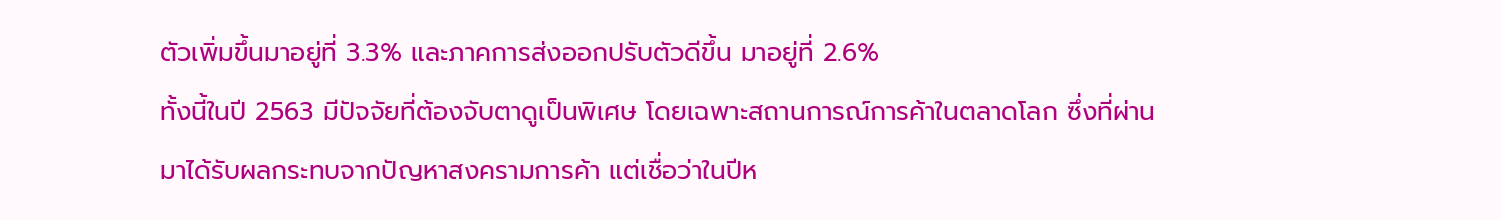ตัวเพิ่มขึ้นมาอยู่ที่ 3.3% และภาคการส่งออกปรับตัวดีขึ้น มาอยู่ที่ 2.6%
ทั้งนี้ในปี 2563 มีปัจจัยที่ต้องจับตาดูเป็นพิเศษ โดยเฉพาะสถานการณ์การค้าในตลาดโลก ซึ่งที่ผ่านมาได้รับผลกระทบจากปัญหาสงครามการค้า แต่เชื่อว่าในปีห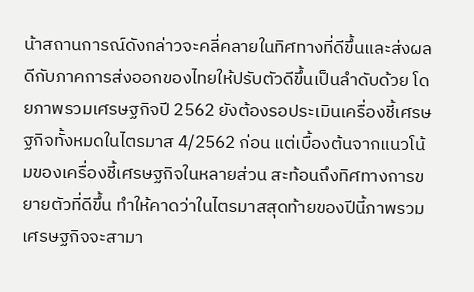น้าสถานการณ์ดังกล่าวจะคลี่คลายในทิศทางที่ดีขึ้นและส่งผลดีกับภาคการส่งออกของไทยให้ปรับตัวดีขึ้นเป็นลำดับด้วย โดยภาพรวมเศรษฐกิจปี 2562 ยังต้องรอประเมินเครื่องชี้เศรษฐกิจทั้งหมดในไตรมาส 4/2562 ก่อน แต่เบื้องต้นจากแนวโน้มของเครื่องชี้เศรษฐกิจในหลายส่วน สะท้อนถึงทิศทางการขยายตัวที่ดีขึ้น ทำให้คาดว่าในไตรมาสสุดท้ายของปีนี้ภาพรวมเศรษฐกิจจะสามา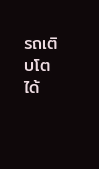รถเติบโตได้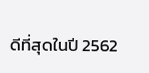ดีที่สุดในปี 2562